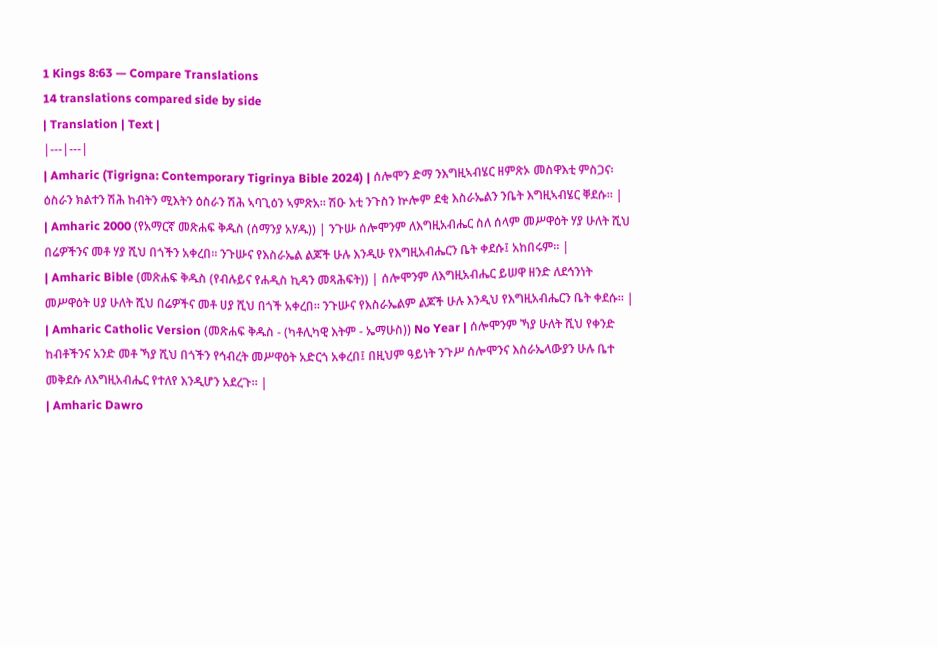1 Kings 8:63 — Compare Translations
14 translations compared side by side
| Translation | Text |
|---|---|
| Amharic (Tigrigna: Contemporary Tigrinya Bible 2024) | ሰሎሞን ድማ ንእግዚኣብሄር ዘምጽኦ መስዋእቲ ምስጋና፡ ዕስራን ክልተን ሽሕ ከብትን ሚእትን ዕስራን ሽሕ ኣባጊዕን ኣምጽአ። ሽዑ እቲ ንጉስን ኵሎም ደቂ እስራኤልን ንቤት እግዚኣብሄር ቐደሱ። |
| Amharic 2000 (የአማርኛ መጽሐፍ ቅዱስ (ሰማንያ አሃዱ)) | ንጉሡ ሰሎሞንም ለእግዚአብሔር ስለ ሰላም መሥዋዕት ሃያ ሁለት ሺህ በሬዎችንና መቶ ሃያ ሺህ በጎችን አቀረበ። ንጉሡና የእስራኤል ልጆች ሁሉ እንዲሁ የእግዚአብሔርን ቤት ቀደሱ፤ አከበሩም። |
| Amharic Bible (መጽሐፍ ቅዱስ (የብሉይና የሐዲስ ኪዳን መጻሕፍት)) | ሰሎሞንም ለእግዚአብሔር ይሠዋ ዘንድ ለደኅንነት መሥዋዕት ሀያ ሁለት ሺህ በሬዎችና መቶ ሀያ ሺህ በጎች አቀረበ። ንጉሡና የእስራኤልም ልጆች ሁሉ እንዲህ የእግዚአብሔርን ቤት ቀደሱ። |
| Amharic Catholic Version (መጽሐፍ ቅዱስ - (ካቶሊካዊ እትም - ኤማሁስ)) No Year | ሰሎሞንም ኻያ ሁለት ሺህ የቀንድ ከብቶችንና አንድ መቶ ኻያ ሺህ በጎችን የኅብረት መሥዋዕት አድርጎ አቀረበ፤ በዚህም ዓይነት ንጉሥ ሰሎሞንና እስራኤላውያን ሁሉ ቤተ መቅደሱ ለእግዚአብሔር የተለየ እንዲሆን አደረጉ። |
| Amharic Dawro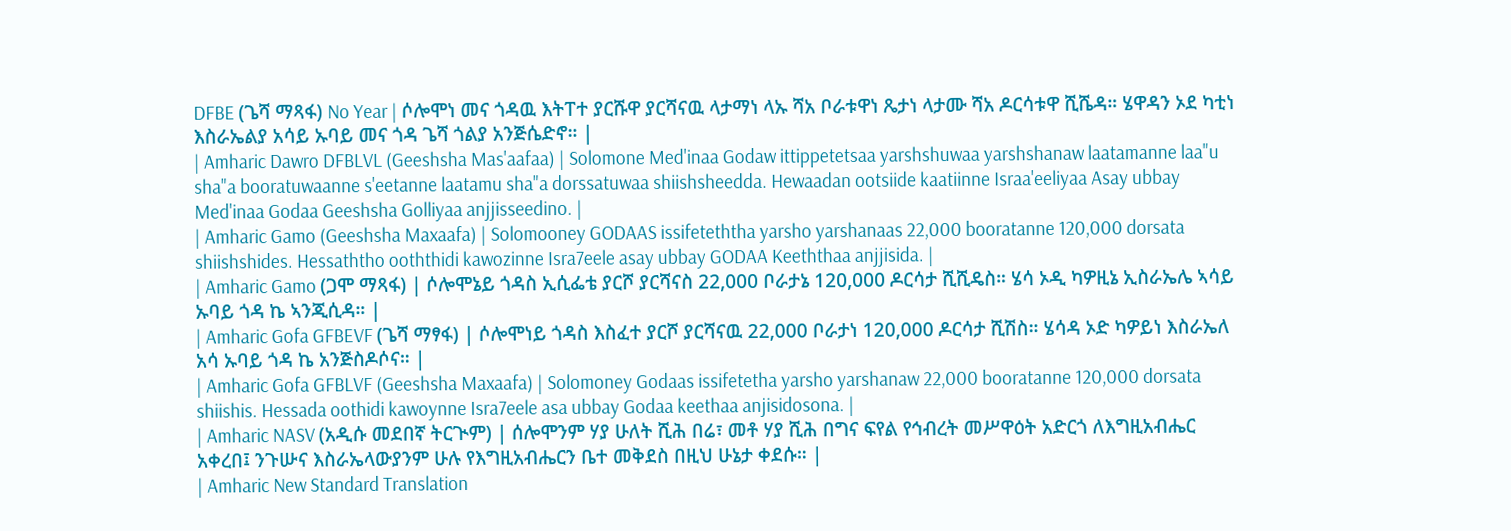DFBE (ጌሻ ማጻፋ) No Year | ሶሎሞነ መና ጎዳዉ እትፐተ ያርሹዋ ያርሻናዉ ላታማነ ላኡ ሻአ ቦራቱዋነ ጼታነ ላታሙ ሻአ ዶርሳቱዋ ሺሼዳ። ሄዋዳን ኦደ ካቲነ እስራኤልያ አሳይ ኡባይ መና ጎዳ ጌሻ ጎልያ አንጅሴድኖ። |
| Amharic Dawro DFBLVL (Geeshsha Mas'aafaa) | Solomone Med'inaa Godaw ittippetetsaa yarshshuwaa yarshshanaw laatamanne laa"u sha"a booratuwaanne s'eetanne laatamu sha"a dorssatuwaa shiishsheedda. Hewaadan ootsiide kaatiinne Israa'eeliyaa Asay ubbay Med'inaa Godaa Geeshsha Golliyaa anjjisseedino. |
| Amharic Gamo (Geeshsha Maxaafa) | Solomooney GODAAS issifeteththa yarsho yarshanaas 22,000 booratanne 120,000 dorsata shiishshides. Hessaththo ooththidi kawozinne Isra7eele asay ubbay GODAA Keeththaa anjjisida. |
| Amharic Gamo (ጋሞ ማጻፋ) | ሶሎሞኔይ ጎዳስ ኢሲፌቴ ያርሾ ያርሻናስ 22,000 ቦራታኔ 120,000 ዶርሳታ ሺሺዴስ። ሄሳ ኦዲ ካዎዚኔ ኢስራኤሌ ኣሳይ ኡባይ ጎዳ ኬ ኣንጂሲዳ። |
| Amharic Gofa GFBEVF (ጌሻ ማፃፋ) | ሶሎሞነይ ጎዳስ እስፈተ ያርሾ ያርሻናዉ 22,000 ቦራታነ 120,000 ዶርሳታ ሺሽስ። ሄሳዳ ኦድ ካዎይነ እስራኤለ አሳ ኡባይ ጎዳ ኬ አንጅስዶሶና። |
| Amharic Gofa GFBLVF (Geeshsha Maxaafa) | Solomoney Godaas issifetetha yarsho yarshanaw 22,000 booratanne 120,000 dorsata shiishis. Hessada oothidi kawoynne Isra7eele asa ubbay Godaa keethaa anjisidosona. |
| Amharic NASV (አዲሱ መደበኛ ትርጒም) | ሰሎሞንም ሃያ ሁለት ሺሕ በሬ፣ መቶ ሃያ ሺሕ በግና ፍየል የኅብረት መሥዋዕት አድርጎ ለእግዚአብሔር አቀረበ፤ ንጉሡና እስራኤላውያንም ሁሉ የእግዚአብሔርን ቤተ መቅደስ በዚህ ሁኔታ ቀደሱ። |
| Amharic New Standard Translation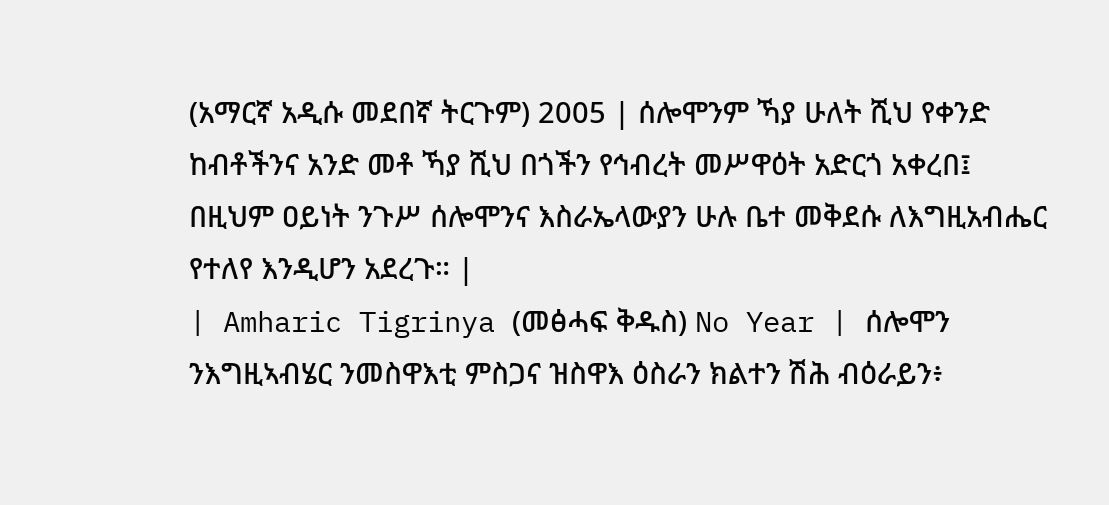(አማርኛ አዲሱ መደበኛ ትርጉም) 2005 | ሰሎሞንም ኻያ ሁለት ሺህ የቀንድ ከብቶችንና አንድ መቶ ኻያ ሺህ በጎችን የኅብረት መሥዋዕት አድርጎ አቀረበ፤ በዚህም ዐይነት ንጉሥ ሰሎሞንና እስራኤላውያን ሁሉ ቤተ መቅደሱ ለእግዚአብሔር የተለየ እንዲሆን አደረጉ። |
| Amharic Tigrinya (መፅሓፍ ቅዱስ) No Year | ሰሎሞን ንእግዚኣብሄር ንመስዋእቲ ምስጋና ዝስዋእ ዕስራን ክልተን ሽሕ ብዕራይን፥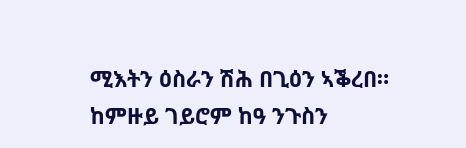ሚእትን ዕስራን ሽሕ በጊዕን ኣቕረበ። ከምዙይ ገይሮም ከዓ ንጉስን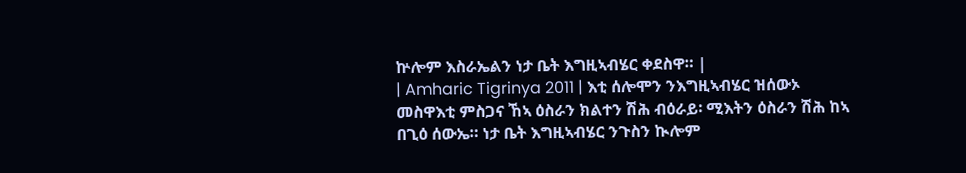ኵሎም እስራኤልን ነታ ቤት እግዚኣብሄር ቀደስዋ። |
| Amharic Tigrinya 2011 | እቲ ሰሎሞን ንእግዚኣብሄር ዝሰውኦ መስዋእቲ ምስጋና ኸኣ ዕስራን ክልተን ሽሕ ብዕራይ፡ ሚእትን ዕስራን ሽሕ ከኣ በጊዕ ሰውኤ። ነታ ቤት እግዚኣብሄር ንጉስን ኲሎም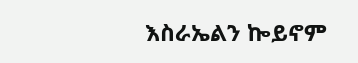እስራኤልን ኰይኖም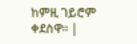ከምዚ ገይሮም ቀደስዋ። |